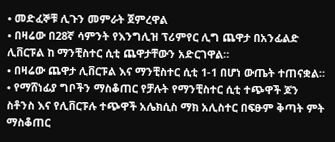• መድፈኞቹ ሊጉን መምራት ጀምረዋል
• በዛሬው በ28ኛ ሳምንት የእንግሊዝ ፕሪምየር ሊግ ጨዋታ በአንፊልድ ሊቨርፑል ከ ማንቺስተር ሲቲ ጨዋታቸውን አድርገዋል።
• በዛሬው ጨዋታ ሊቨርፑል እና ማንቺስተር ሲቲ 1-1 በሆነ ውጤት ተጠናቋል።
• የማሸነፊያ ግቦችን ማስቆጠር የቻሉት የማንቺስተር ሲቲ ተጭዋች ጆን ስቶንስ እና የሊቨርፑሉ ተጭዋች አሌክሲስ ማክ አሊስተር በፍፁም ቅጣት ምት ማስቆጠር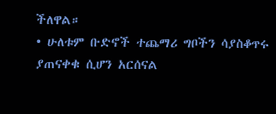ችለዋል።
• ሁለቱም ቡድኖች ተጨማሪ ግቦችን ሳያስቆጥሩ ያጠናቀቁ ሲሆን አርሰናል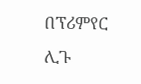በፕሪምየር ሊጉ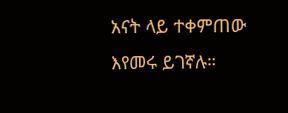አናት ላይ ተቀምጠው እየመሩ ይገኛሉ።